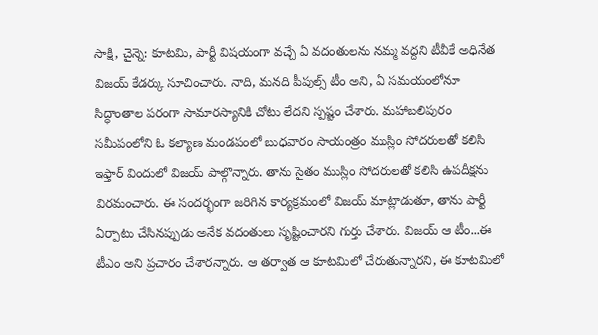సాక్షి, చైన్నె: కూటమి, పార్టీ విషయంగా వచ్చే ఏ వదంతులను నమ్మ వద్దని టీవీకే అధినేత విజయ్ కేడర్కు సూచించారు. నాది, మనది పీపుల్స్ టీం అని, ఏ సమయంలోనూ సిద్ధాంతాల పరంగా సామారస్యానికి చోటు లేదని స్పష్టం చేశారు. మహాబలిపురం సమీపంలోని ఓ కల్యాణ మండపంలో బుధవారం సాయంత్రం ముస్లిం సోదరులతో కలిసి ఇఫ్తార్ విందులో విజయ్ పాల్గొన్నారు. తాను సైతం ముస్లిం సోదరులతో కలిసి ఉపదీక్షను విరమంచారు. ఈ సందర్భంగా జరిగిన కార్యక్రమంలో విజయ్ మాట్లాడుతూ, తాను పార్టీ ఏర్పాటు చేసినప్పుడు అనేక వదంతులు సృష్టించారని గుర్తు చేశారు. విజయ్ ఆ టీం...ఈ టీఎం అని ప్రచారం చేశారన్నారు. ఆ తర్వాత ఆ కూటమిలో చేరుతున్నారని, ఈ కూటమిలో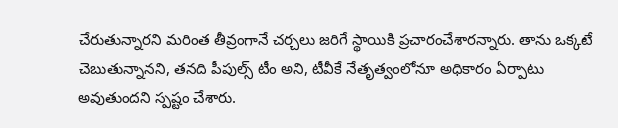చేరుతున్నారని మరింత తీవ్రంగానే చర్చలు జరిగే స్థాయికి ప్రచారంచేశారన్నారు. తాను ఒక్కటే చెబుతున్నానని, తనది పీపుల్స్ టీం అని, టీవీకే నేతృత్వంలోనూ అధికారం ఏర్పాటు అవుతుందని స్పష్టం చేశారు.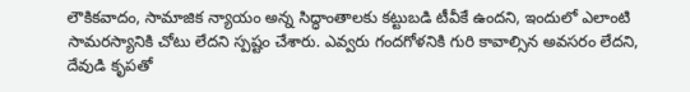లౌకికవాదం, సామాజిక న్యాయం అన్న సిద్ధాంతాలకు కట్టుబడి టీవీకే ఉందని, ఇందులో ఎలాంటి సామరస్యానికి చోటు లేదని స్పష్టం చేశారు. ఎవ్వరు గందగోళనికి గురి కావాల్సిన అవసరం లేదని, దేవుడి కృపతో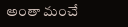అంతా మంచే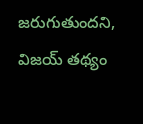జరుగుతుందని, విజయ్ తథ్యం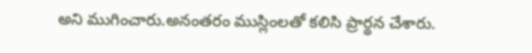అని ముగించారు.అనంతరం ముస్లింలతో కలిసి ప్రార్థన చేశారు.